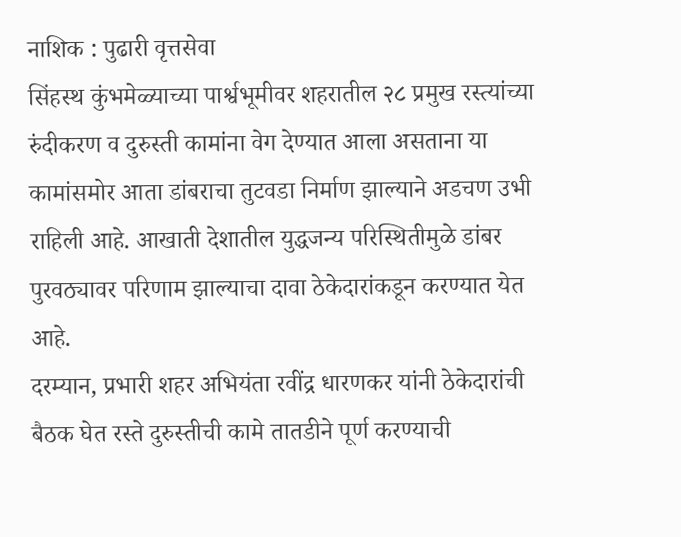नाशिक : पुढारी वृत्तसेवा
सिंहस्थ कुंभमेळ्याच्या पार्श्वभूमीवर शहरातील २८ प्रमुख रस्त्यांच्या रुंदीकरण व दुरुस्ती कामांना वेग देण्यात आला असताना या कामांसमोर आता डांबराचा तुटवडा निर्माण झाल्याने अडचण उभी राहिली आहे. आखाती देशातील युद्धजन्य परिस्थितीमुळे डांबर पुरवठ्यावर परिणाम झाल्याचा दावा ठेकेदारांकडून करण्यात येत आहे.
दरम्यान, प्रभारी शहर अभियंता रवींद्र धारणकर यांनी ठेकेदारांची बैठक घेत रस्ते दुरुस्तीची कामे तातडीने पूर्ण करण्याची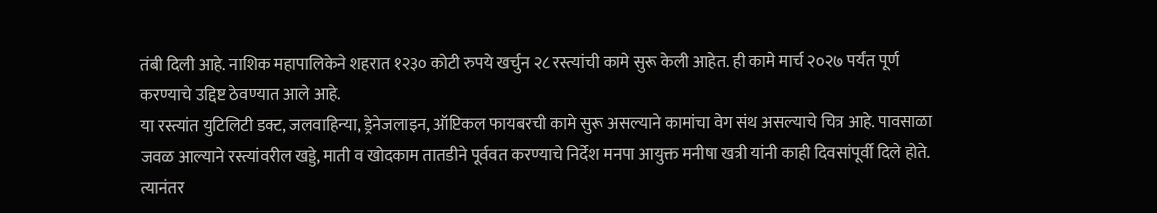तंबी दिली आहे. नाशिक महापालिकेने शहरात १२३० कोटी रुपये खर्चुन २८ रस्त्यांची कामे सुरू केली आहेत. ही कामे मार्च २०२७ पर्यंत पूर्ण करण्याचे उद्दिष्ट ठेवण्यात आले आहे.
या रस्त्यांत युटिलिटी डक्ट, जलवाहिन्या, ड्रेनेजलाइन, ऑप्टिकल फायबरची कामे सुरू असल्याने कामांचा वेग संथ असल्याचे चित्र आहे. पावसाळा जवळ आल्याने रस्त्यांवरील खड्डे, माती व खोदकाम तातडीने पूर्ववत करण्याचे निर्देश मनपा आयुक्त मनीषा खत्री यांनी काही दिवसांपूर्वी दिले होते. त्यानंतर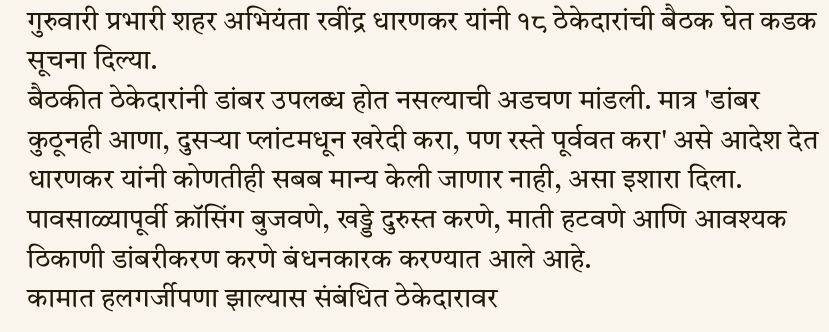गुरुवारी प्रभारी शहर अभियंता रवींद्र धारणकर यांनी १८ ठेकेदारांची बैठक घेत कडक सूचना दिल्या.
बैठकीत ठेकेदारांनी डांबर उपलब्ध होत नसल्याची अडचण मांडली. मात्र 'डांबर कुठूनही आणा, दुसऱ्या प्लांटमधून खरेदी करा, पण रस्ते पूर्ववत करा' असे आदेश देत धारणकर यांनी कोणतीही सबब मान्य केली जाणार नाही, असा इशारा दिला. पावसाळ्यापूर्वी क्रॉसिंग बुजवणे, खड्डे दुरुस्त करणे, माती हटवणे आणि आवश्यक ठिकाणी डांबरीकरण करणे बंधनकारक करण्यात आले आहे.
कामात हलगर्जीपणा झाल्यास संबंधित ठेकेदारावर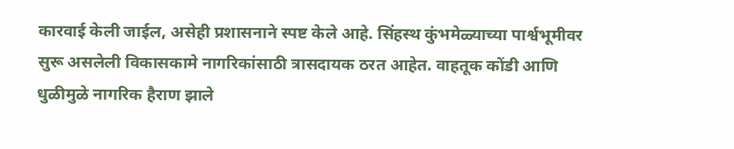कारवाई केली जाईल, असेही प्रशासनाने स्पष्ट केले आहे. सिंहस्थ कुंभमेळ्याच्या पार्श्वभूमीवर सुरू असलेली विकासकामे नागरिकांसाठी त्रासदायक ठरत आहेत. वाहतूक कोंडी आणि धुळीमुळे नागरिक हैराण झाले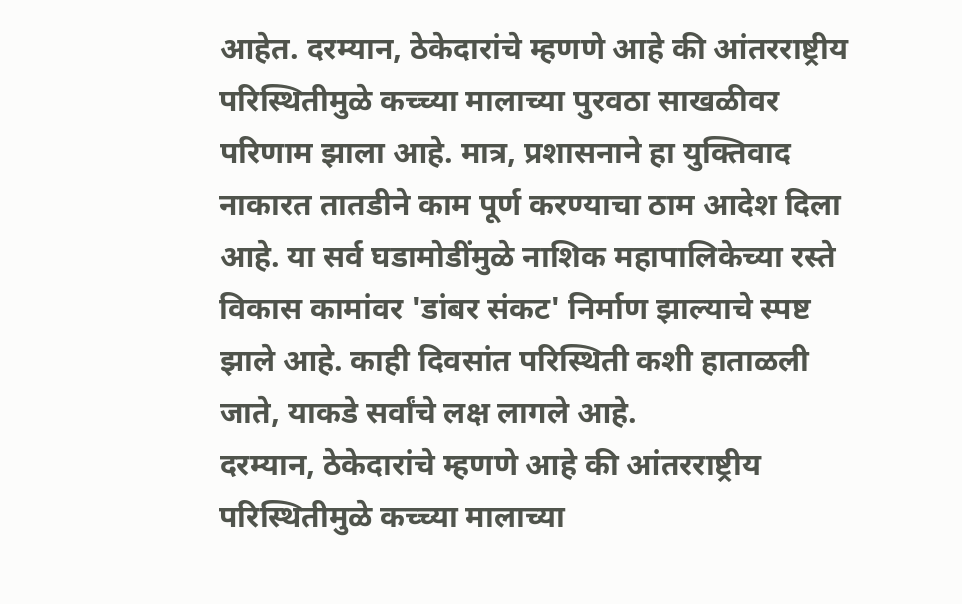आहेत. दरम्यान, ठेकेदारांचे म्हणणे आहे की आंतरराष्ट्रीय परिस्थितीमुळे कच्च्या मालाच्या पुरवठा साखळीवर परिणाम झाला आहे. मात्र, प्रशासनाने हा युक्तिवाद नाकारत तातडीने काम पूर्ण करण्याचा ठाम आदेश दिला आहे. या सर्व घडामोडींमुळे नाशिक महापालिकेच्या रस्ते विकास कामांवर 'डांबर संकट' निर्माण झाल्याचे स्पष्ट झाले आहे. काही दिवसांत परिस्थिती कशी हाताळली जाते, याकडे सर्वांचे लक्ष लागले आहे.
दरम्यान, ठेकेदारांचे म्हणणे आहे की आंतरराष्ट्रीय परिस्थितीमुळे कच्च्या मालाच्या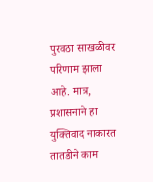पुरवठा साखळीवर परिणाम झाला आहे. मात्र, प्रशासनाने हा युक्तिवाद नाकारत तातडीने काम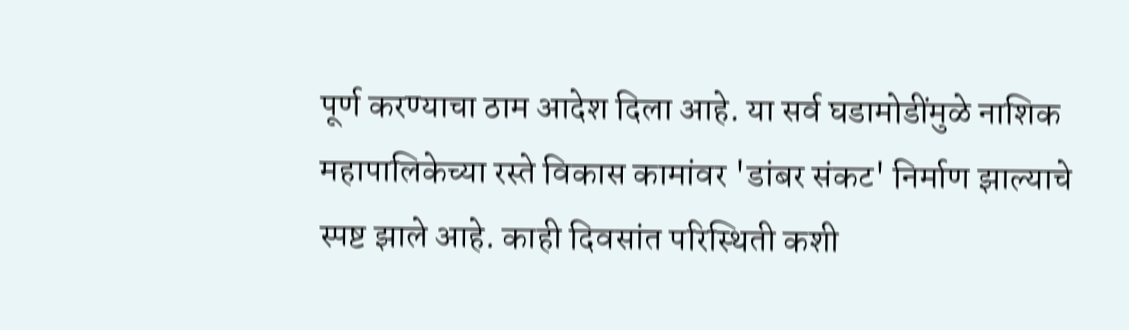पूर्ण करण्याचा ठाम आदेश दिला आहे. या सर्व घडामोडींमुळे नाशिक महापालिकेच्या रस्ते विकास कामांवर 'डांबर संकट' निर्माण झाल्याचे स्पष्ट झाले आहे. काही दिवसांत परिस्थिती कशी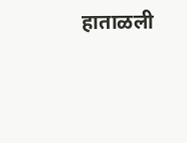हाताळली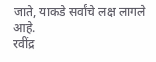जाते, याकडे सर्वांचे लक्ष लागले आहे.
रवींद्र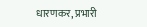धारणकर, प्रभारी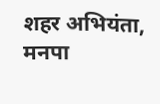शहर अभियंता, मनपा